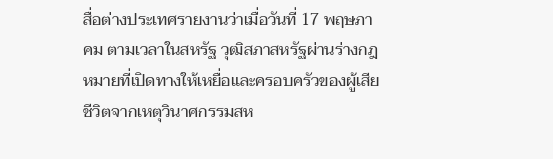สื่อต่างประเทศรายงานว่าเมื่อวันที่ 17 พฤษภาคม ตามเวลาในสหรัฐ วุฒิสภาสหรัฐผ่านร่างกฎหมายที่เปิดทางให้เหยื่อและครอบครัวของผู้เสียชีวิตจากเหตุวินาศกรรมสห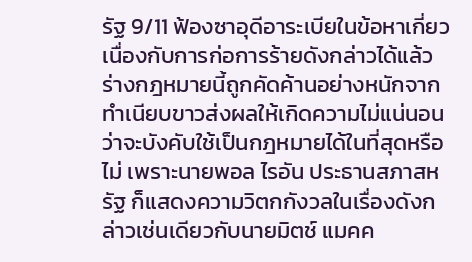รัฐ 9/11 ฟ้องซาอุดีอาระเบียในข้อหาเกี่ยวเนื่องกับการก่อการร้ายดังกล่าวได้แล้ว
ร่างกฎหมายนี้ถูกคัดค้านอย่างหนักจากทำเนียบขาวส่งผลให้เกิดความไม่แน่นอนว่าจะบังคับใช้เป็นกฎหมายได้ในที่สุดหรือไม่ เพราะนายพอล ไรอัน ประธานสภาสหรัฐ ก็แสดงความวิตกกังวลในเรื่องดังกล่าวเช่นเดียวกับนายมิตช์ แมคค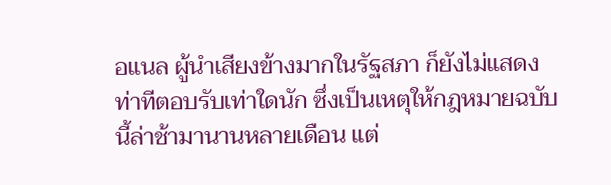อแนล ผู้นำเสียงข้างมากในรัฐสภา ก็ยังไม่แสดงท่าทีตอบรับเท่าใดนัก ซึ่งเป็นเหตุให้กฎหมายฉบับนี้ล่าช้ามานานหลายเดือน แต่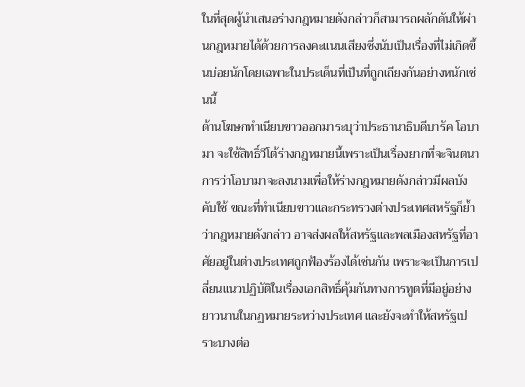ในที่สุดผู้นำเสนอร่างกฎหมายดังกล่าวก็สามารถผลักดันให้ผ่านกฎหมายได้ด้วยการลงคะแนนเสียงซึ่งนับเป็นเรื่องที่ไม่เกิดขึ้นบ่อยนักโดยเฉพาะในประเด็นที่เป็นที่ถูกเถียงกันอย่างหนักเช่นนี้
ด้านโฆษกทำเนียบขาวออกมาระบุว่าประธานาธิบดีบารัค โอบามา จะใช้สิทธิ์วีโต้ร่างกฎหมายนี้เพราะเป็นเรื่องยากที่จะจินตนาการว่าโอบามาจะลงนามเพื่อให้ร่างกฎหมายดังกล่าวมีผลบังคับใช้ ขณะที่ทำเนียบขาวและกระทรวงต่างประเทศสหรัฐก็ย้ำว่ากฎหมายดังกล่าว อาจส่งผลให้สหรัฐและพลเมืองสหรัฐที่อาศัยอยู่ในต่างประเทศถูกฟ้องร้องได้เช่นกัน เพราะจะเป็นการเปลี่ยนแนวปฏิบัติในเรื่องเอกสิทธิ์คุ้มกันทางการทูตที่มีอยู่อย่างยาวนานในกฏหมายระหว่างประเทศ และยังจะทำให้สหรัฐเปราะบางต่อ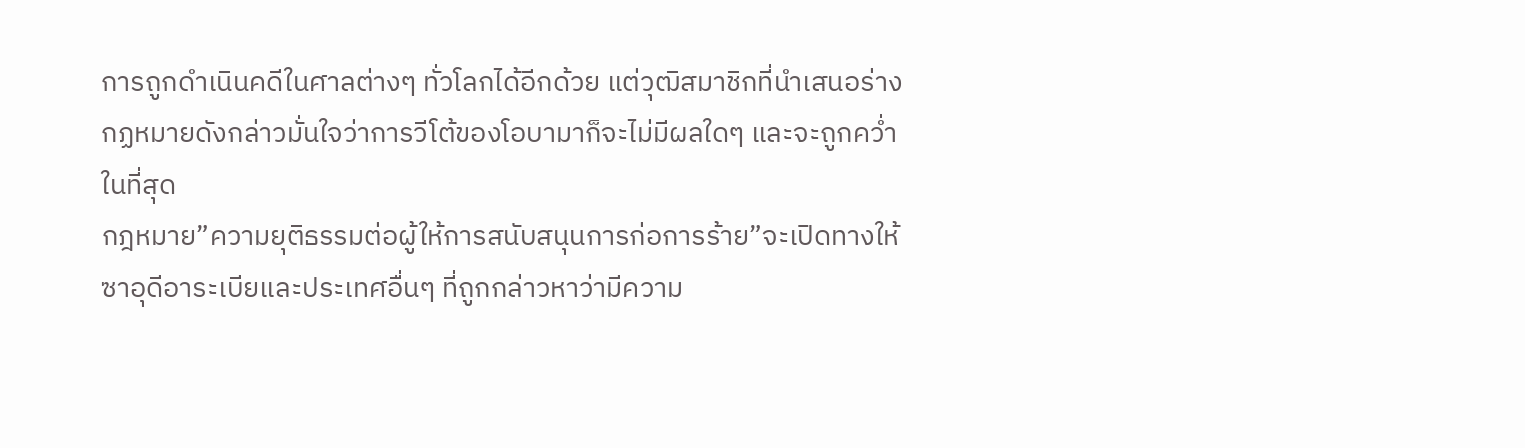การถูกดำเนินคดีในศาลต่างๆ ทั่วโลกได้อีกด้วย แต่วุฒิสมาชิกที่นำเสนอร่างกฏหมายดังกล่าวมั่นใจว่าการวีโต้ของโอบามาก็จะไม่มีผลใดๆ และจะถูกคว่ำในที่สุด
กฎหมาย”ความยุติธรรมต่อผู้ให้การสนับสนุนการก่อการร้าย”จะเปิดทางให้ซาอุดีอาระเบียและประเทศอื่นๆ ที่ถูกกล่าวหาว่ามีความ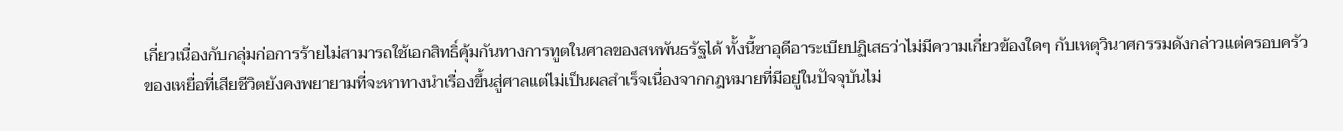เกี่ยวเนื่องกับกลุ่มก่อการร้ายไม่สามารถใช้เอกสิทธิ์คุ้มกันทางการทูตในศาลของสหพันธรัฐได้ ทั้งนี้ซาอุดีอาระเบียปฏิเสธว่าไม่มีความเกี่ยวข้องใดๆ กับเหตุวินาศกรรมดังกล่าวแต่ครอบครัวของเหยื่อที่เสียชีวิตยังคงพยายามที่จะหาทางนำเรื่องขึ้นสู่ศาลแต่ไม่เป็นผลสำเร็จเนื่องจากกฎหมายที่มีอยู่ในปัจจุบันไม่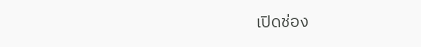เปิดช่อง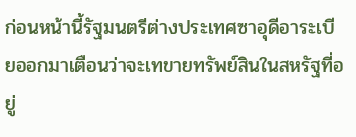ก่อนหน้านี้รัฐมนตรีต่างประเทศซาอุดีอาระเบียออกมาเตือนว่าจะเทขายทรัพย์สินในสหรัฐที่อยู่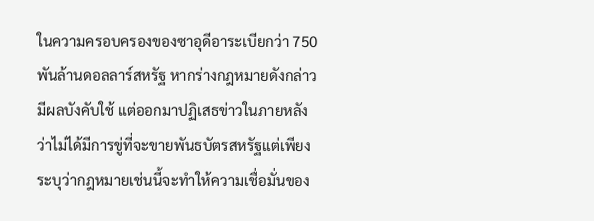ในความครอบครองของซาอุดีอาระเบียกว่า 750 พันล้านดอลลาร์สหรัฐ หากร่างกฎหมายดังกล่าวมีผลบังคับใช้ แต่ออกมาปฏิเสธข่าวในภายหลังว่าไม่ได้มีการขู่ที่จะขายพันธบัตรสหรัฐแต่เพียงระบุว่ากฎหมายเช่นนี้จะทำให้ความเชื่อมั่นของ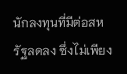นักลงทุนที่มีต่อสหรัฐลดลง ซึ่งไม่เพียง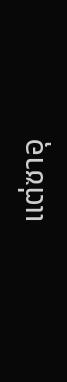แต่ซาอุ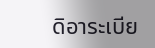ดิอาระเบีย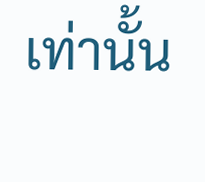เท่านั้น